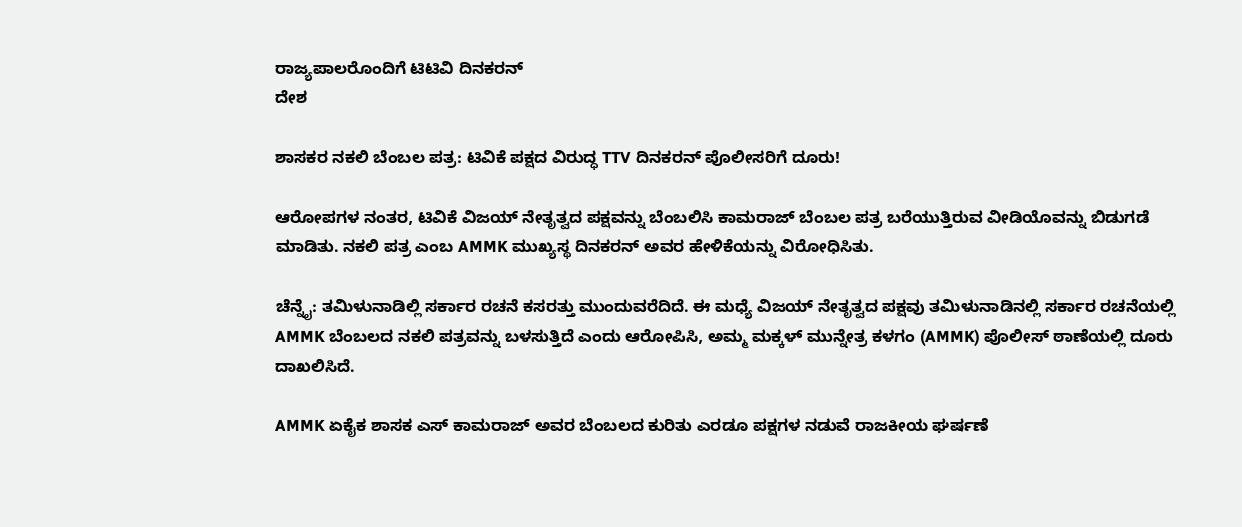ರಾಜ್ಯಪಾಲರೊಂದಿಗೆ ಟಿಟಿವಿ ದಿನಕರನ್
ದೇಶ

ಶಾಸಕರ ನಕಲಿ ಬೆಂಬಲ ಪತ್ರ: ಟಿವಿಕೆ ಪಕ್ಷದ ವಿರುದ್ಧ TTV ದಿನಕರನ್ ಪೊಲೀಸರಿಗೆ ದೂರು!

ಆರೋಪಗಳ ನಂತರ, ಟಿವಿಕೆ ವಿಜಯ್ ನೇತೃತ್ವದ ಪಕ್ಷವನ್ನು ಬೆಂಬಲಿಸಿ ಕಾಮರಾಜ್ ಬೆಂಬಲ ಪತ್ರ ಬರೆಯುತ್ತಿರುವ ವೀಡಿಯೊವನ್ನು ಬಿಡುಗಡೆ ಮಾಡಿತು. ನಕಲಿ ಪತ್ರ ಎಂಬ AMMK ಮುಖ್ಯಸ್ಥ ದಿನಕರನ್ ಅವರ ಹೇಳಿಕೆಯನ್ನು ವಿರೋಧಿಸಿತು.

ಚೆನ್ನೈ: ತಮಿಳುನಾಡಿಲ್ಲಿ ಸರ್ಕಾರ ರಚನೆ ಕಸರತ್ತು ಮುಂದುವರೆದಿದೆ. ಈ ಮಧ್ಯೆ ವಿಜಯ್ ನೇತೃತ್ವದ ಪಕ್ಷವು ತಮಿಳುನಾಡಿನಲ್ಲಿ ಸರ್ಕಾರ ರಚನೆಯಲ್ಲಿ AMMK ಬೆಂಬಲದ ನಕಲಿ ಪತ್ರವನ್ನು ಬಳಸುತ್ತಿದೆ ಎಂದು ಆರೋಪಿಸಿ, ಅಮ್ಮ ಮಕ್ಕಳ್ ಮುನ್ನೇತ್ರ ಕಳಗಂ (AMMK) ಪೊಲೀಸ್ ಠಾಣೆಯಲ್ಲಿ ದೂರು ದಾಖಲಿಸಿದೆ.

AMMK ಏಕೈಕ ಶಾಸಕ ಎಸ್ ಕಾಮರಾಜ್ ಅವರ ಬೆಂಬಲದ ಕುರಿತು ಎರಡೂ ಪಕ್ಷಗಳ ನಡುವೆ ರಾಜಕೀಯ ಘರ್ಷಣೆ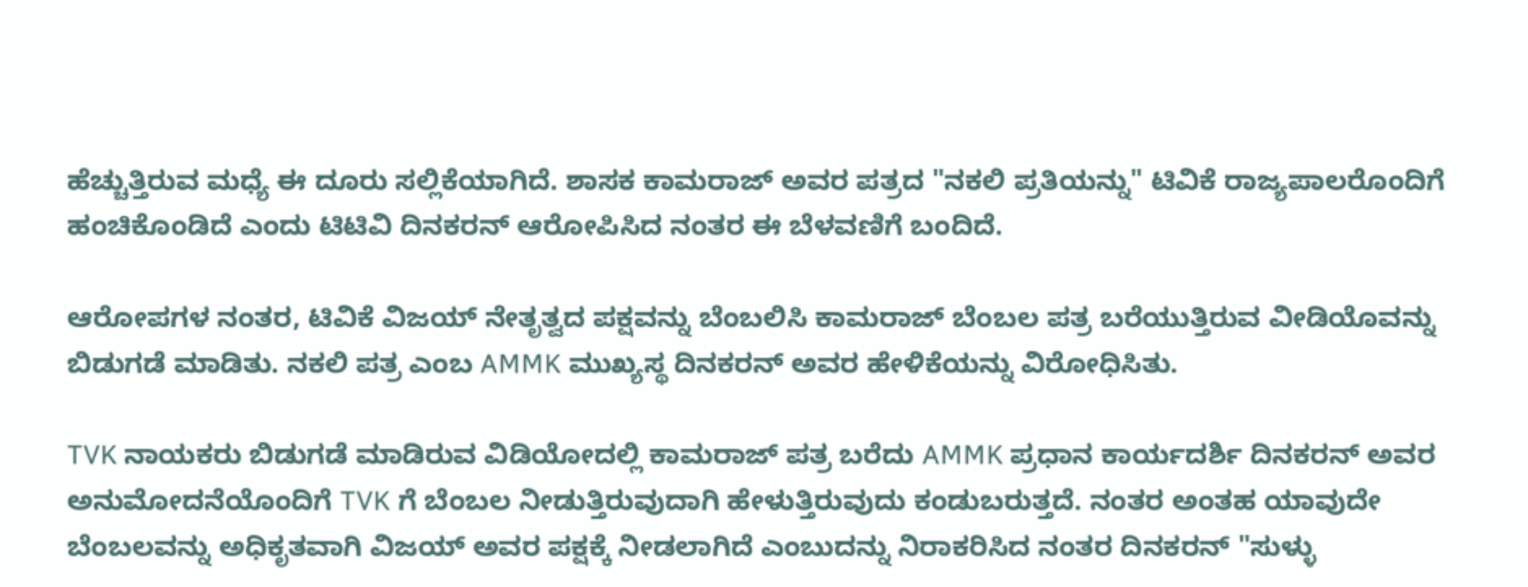ಹೆಚ್ಚುತ್ತಿರುವ ಮಧ್ಯೆ ಈ ದೂರು ಸಲ್ಲಿಕೆಯಾಗಿದೆ. ಶಾಸಕ ಕಾಮರಾಜ್ ಅವರ ಪತ್ರದ "ನಕಲಿ ಪ್ರತಿಯನ್ನು" ಟಿವಿಕೆ ರಾಜ್ಯಪಾಲರೊಂದಿಗೆ ಹಂಚಿಕೊಂಡಿದೆ ಎಂದು ಟಿಟಿವಿ ದಿನಕರನ್ ಆರೋಪಿಸಿದ ನಂತರ ಈ ಬೆಳವಣಿಗೆ ಬಂದಿದೆ.

ಆರೋಪಗಳ ನಂತರ, ಟಿವಿಕೆ ವಿಜಯ್ ನೇತೃತ್ವದ ಪಕ್ಷವನ್ನು ಬೆಂಬಲಿಸಿ ಕಾಮರಾಜ್ ಬೆಂಬಲ ಪತ್ರ ಬರೆಯುತ್ತಿರುವ ವೀಡಿಯೊವನ್ನು ಬಿಡುಗಡೆ ಮಾಡಿತು. ನಕಲಿ ಪತ್ರ ಎಂಬ AMMK ಮುಖ್ಯಸ್ಥ ದಿನಕರನ್ ಅವರ ಹೇಳಿಕೆಯನ್ನು ವಿರೋಧಿಸಿತು.

TVK ನಾಯಕರು ಬಿಡುಗಡೆ ಮಾಡಿರುವ ವಿಡಿಯೋದಲ್ಲಿ ಕಾಮರಾಜ್ ಪತ್ರ ಬರೆದು AMMK ಪ್ರಧಾನ ಕಾರ್ಯದರ್ಶಿ ದಿನಕರನ್ ಅವರ ಅನುಮೋದನೆಯೊಂದಿಗೆ TVK ಗೆ ಬೆಂಬಲ ನೀಡುತ್ತಿರುವುದಾಗಿ ಹೇಳುತ್ತಿರುವುದು ಕಂಡುಬರುತ್ತದೆ. ನಂತರ ಅಂತಹ ಯಾವುದೇ ಬೆಂಬಲವನ್ನು ಅಧಿಕೃತವಾಗಿ ವಿಜಯ್ ಅವರ ಪಕ್ಷಕ್ಕೆ ನೀಡಲಾಗಿದೆ ಎಂಬುದನ್ನು ನಿರಾಕರಿಸಿದ ನಂತರ ದಿನಕರನ್ "ಸುಳ್ಳು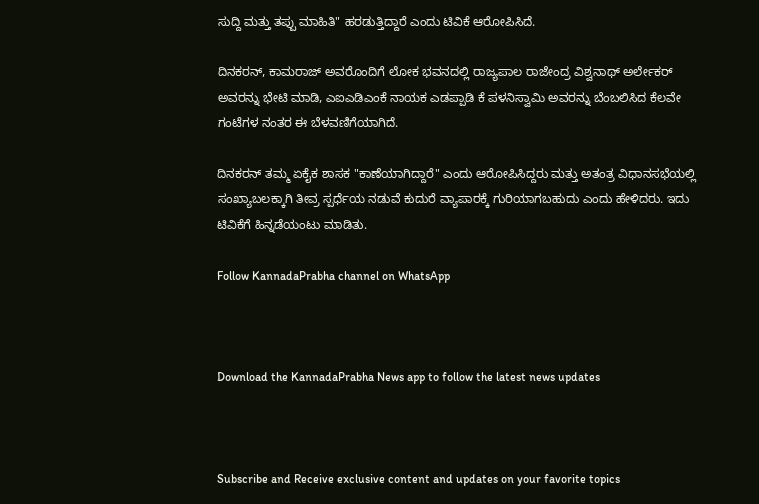ಸುದ್ದಿ ಮತ್ತು ತಪ್ಪು ಮಾಹಿತಿ" ಹರಡುತ್ತಿದ್ದಾರೆ ಎಂದು ಟಿವಿಕೆ ಆರೋಪಿಸಿದೆ.

ದಿನಕರನ್, ಕಾಮರಾಜ್ ಅವರೊಂದಿಗೆ ಲೋಕ ಭವನದಲ್ಲಿ ರಾಜ್ಯಪಾಲ ರಾಜೇಂದ್ರ ವಿಶ್ವನಾಥ್ ಅರ್ಲೇಕರ್ ಅವರನ್ನು ಭೇಟಿ ಮಾಡಿ, ಎಐಎಡಿಎಂಕೆ ನಾಯಕ ಎಡಪ್ಪಾಡಿ ಕೆ ಪಳನಿಸ್ವಾಮಿ ಅವರನ್ನು ಬೆಂಬಲಿಸಿದ ಕೆಲವೇ ಗಂಟೆಗಳ ನಂತರ ಈ ಬೆಳವಣಿಗೆಯಾಗಿದೆ.

ದಿನಕರನ್ ತಮ್ಮ ಏಕೈಕ ಶಾಸಕ "ಕಾಣೆಯಾಗಿದ್ದಾರೆ" ಎಂದು ಆರೋಪಿಸಿದ್ದರು ಮತ್ತು ಅತಂತ್ರ ವಿಧಾನಸಭೆಯಲ್ಲಿ ಸಂಖ್ಯಾಬಲಕ್ಕಾಗಿ ತೀವ್ರ ಸ್ಪರ್ಧೆಯ ನಡುವೆ ಕುದುರೆ ವ್ಯಾಪಾರಕ್ಕೆ ಗುರಿಯಾಗಬಹುದು ಎಂದು ಹೇಳಿದರು. ಇದು ಟಿವಿಕೆಗೆ ಹಿನ್ನಡೆಯಂಟು ಮಾಡಿತು.

Follow KannadaPrabha channel on WhatsApp



Download the KannadaPrabha News app to follow the latest news updates



Subscribe and Receive exclusive content and updates on your favorite topics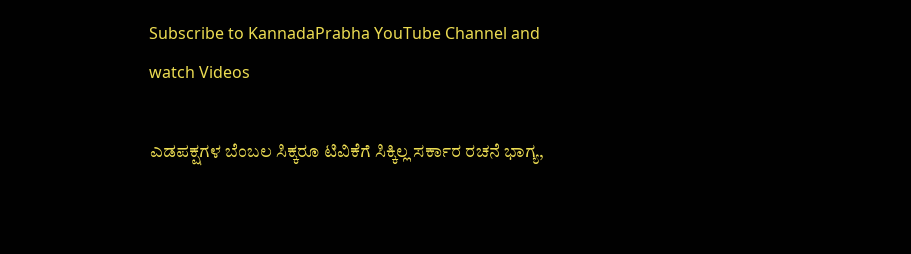Subscribe to KannadaPrabha YouTube Channel and watch Videos

ಎಡಪಕ್ಷಗಳ ಬೆಂಬಲ ಸಿಕ್ಕರೂ ಟಿವಿಕೆಗೆ ಸಿಕ್ಕಿಲ್ಲ ಸರ್ಕಾರ ರಚನೆ ಭಾಗ್ಯ,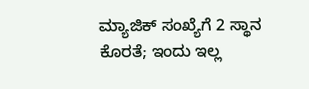ಮ್ಯಾಜಿಕ್ ಸಂಖ್ಯೆಗೆ 2 ಸ್ಥಾನ ಕೊರತೆ; ಇಂದು ಇಲ್ಲ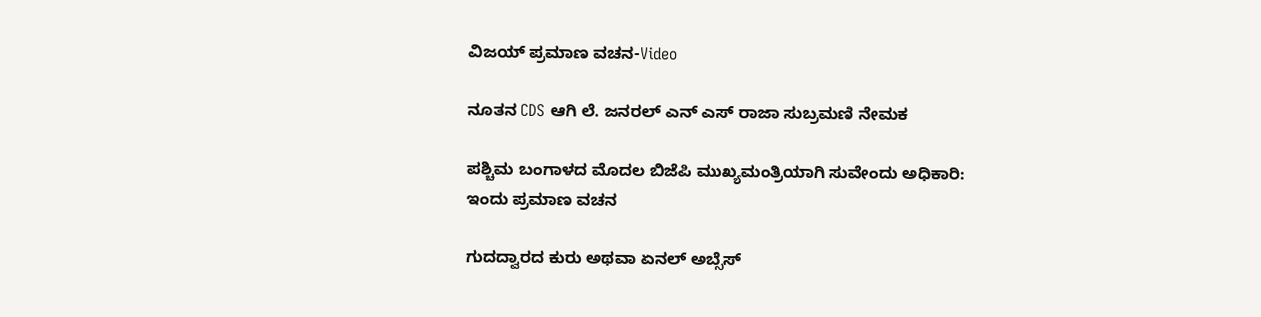ವಿಜಯ್ ಪ್ರಮಾಣ ವಚನ-Video

ನೂತನ CDS ಆಗಿ ಲೆ. ಜನರಲ್ ಎನ್ ಎಸ್ ರಾಜಾ ಸುಬ್ರಮಣಿ ನೇಮಕ

ಪಶ್ಚಿಮ ಬಂಗಾಳದ ಮೊದಲ ಬಿಜೆಪಿ ಮುಖ್ಯಮಂತ್ರಿಯಾಗಿ ಸುವೇಂದು ಅಧಿಕಾರಿ: ಇಂದು ಪ್ರಮಾಣ ವಚನ

ಗುದದ್ವಾರದ ಕುರು ಅಥವಾ ಏನಲ್ ಅಬ್ಸೆಸ್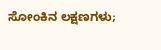ಸೋಂಕಿನ ಲಕ್ಷಣಗಳು;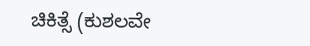ಚಿಕಿತ್ಸೆ (ಕುಶಲವೇ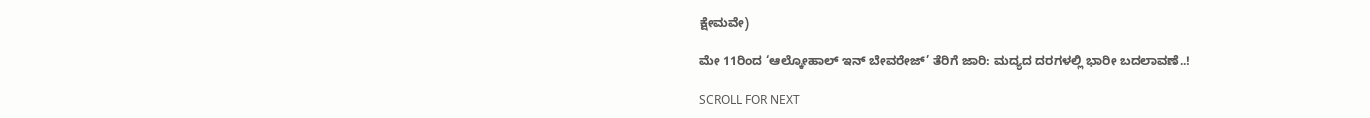ಕ್ಷೇಮವೇ)

ಮೇ 11ರಿಂದ ‘ಆಲ್ಕೋಹಾಲ್ ಇನ್ ಬೇವರೇಜ್’ ತೆರಿಗೆ ಜಾರಿ: ಮದ್ಯದ ದರಗಳಲ್ಲಿ ಭಾರೀ ಬದಲಾವಣೆ..!

SCROLL FOR NEXT